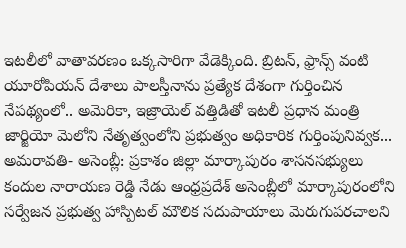ఇటలీలో వాతావరణం ఒక్కసారిగా వేడెక్కింది. బ్రిటన్, ఫ్రాన్స్ వంటి యూరోపియన్ దేశాలు పాలస్తీనాను ప్రత్యేక దేశంగా గుర్తించిన నేపథ్యంలో.. అమెరికా, ఇజ్రాయెల్ వత్తిడితో ఇటలీ ప్రధాన మంత్రి జార్జియో మెలోని నేతృత్వంలోని ప్రభుత్వం అధికారిక గుర్తింపునివ్వక...
అమరావతి- అసెంబ్లీ: ప్రకాశం జిల్లా మార్కాపురం శాసనసభ్యులు కందుల నారాయణ రెడ్డి నేడు ఆంధ్రప్రదేశ్ అసెంబ్లీలో మార్కాపురంలోని సర్వేజన ప్రభుత్వ హాస్పిటల్ మౌలిక సదుపాయాలు మెరుగుపరచాలని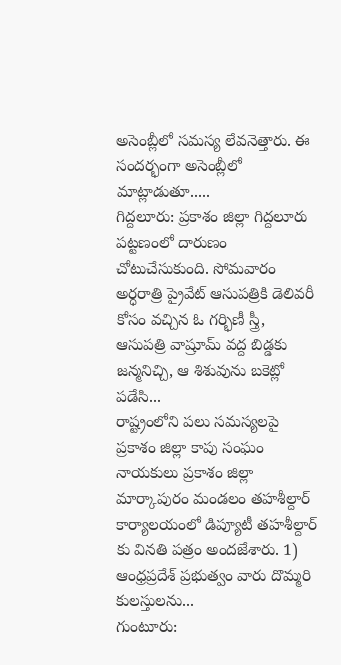అసెంబ్లీలో సమస్య లేవనెత్తారు. ఈ సందర్భంగా అసెంబ్లీలో మాట్లాడుతూ.....
గిద్దలూరు: ప్రకాశం జిల్లా గిద్దలూరు పట్టణంలో దారుణం చోటుచేసుకుంది. సోమవారం అర్ధరాత్రి ప్రైవేట్ ఆసుపత్రికి డెలివరీ కోసం వచ్చిన ఓ గర్భిణీ స్త్రీ, ఆసుపత్రి వాష్రూమ్ వద్ద బిడ్డకు జన్మనిచ్చి, ఆ శిశువును బకెట్లో పడేసి...
రాష్ట్రంలోని పలు సమస్యలపై ప్రకాశం జిల్లా కాపు సంఘం నాయకులు ప్రకాశం జిల్లా మార్కాపురం మండలం తహశీల్దార్ కార్యాలయంలో డిప్యూటీ తహశీల్దార్ కు వినతి పత్రం అందజేశారు. 1) ఆంధ్రప్రదేశ్ ప్రభుత్వం వారు దొమ్మరి కులస్తులను...
గుంటూరు: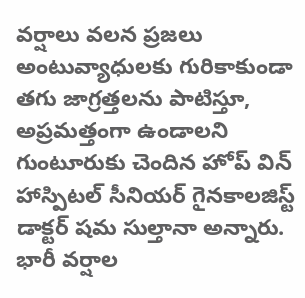వర్షాలు వలన ప్రజలు అంటువ్యాధులకు గురికాకుండా తగు జాగ్రత్తలను పాటిస్తూ, అప్రమత్తంగా ఉండాలని గుంటూరుకు చెందిన హోప్ విన్ హాస్పిటల్ సీనియర్ గైనకాలజిస్ట్ డాక్టర్ షమ సుల్తానా అన్నారు. భారీ వర్షాల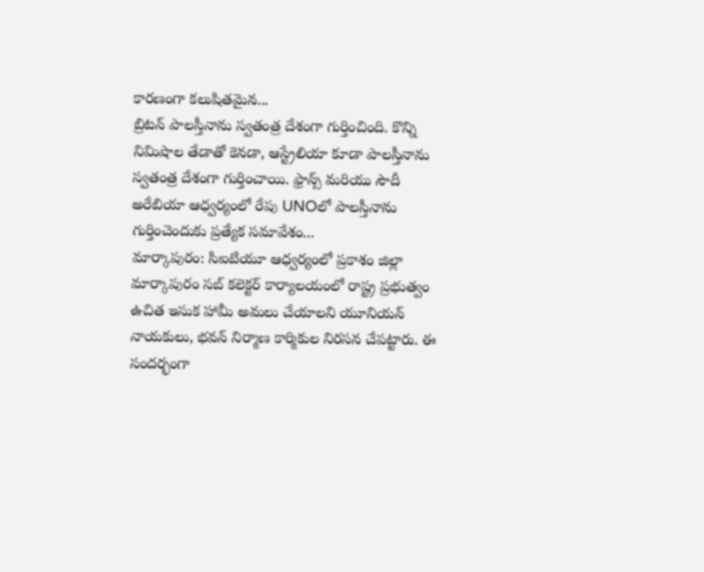కారణంగా కలుషితమైన...
బ్రిటన్ పాలస్తీనాను స్వతంత్ర దేశంగా గుర్తించింది. కొన్ని నిమిషాల తేడాతో కెనడా, ఆస్ట్రేలియా కూడా పాలస్తీనాను స్వతంత్ర దేశంగా గుర్తించాయి. ఫ్రాన్స్ మరియు సౌదీ అరేబియా ఆధ్వర్యంలో రేపు UNOలో పాలస్తీనాను గుర్తించెందుకు ప్రత్యేక సమావేశం...
మార్కాపురం: సిఐటియూ ఆధ్వర్యంలో ప్రకాశం జిల్లా మార్కాపురం సబ్ కలెక్టర్ కార్యాలయంలో రాష్ట్ర ప్రభుత్వం ఉచిత ఇసుక హామీ అమలు చేయాలని యూనియన్ నాయకులు, భవన్ నిర్మాణ కార్మికుల నిరసన చేపట్టారు. ఈ సందర్భంగా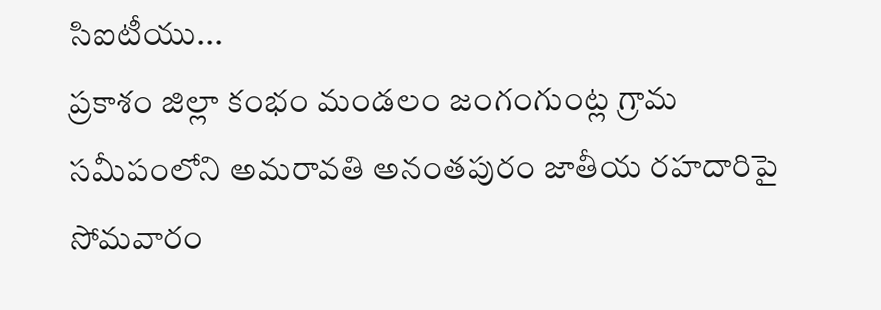సిఐటీయు...
ప్రకాశం జిల్లా కంభం మండలం జంగంగుంట్ల గ్రామ సమీపంలోని అమరావతి అనంతపురం జాతీయ రహదారిపై సోమవారం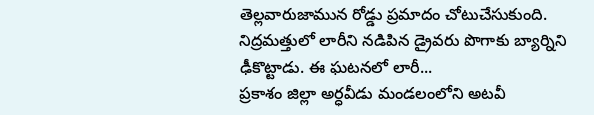తెల్లవారుజామున రోడ్డు ప్రమాదం చోటుచేసుకుంది. నిద్రమత్తులో లారీని నడిపిన డ్రైవరు పొగాకు బ్యార్నిని ఢీకొట్టాడు. ఈ ఘటనలో లారీ...
ప్రకాశం జిల్లా అర్ధవీడు మండలంలోని అటవీ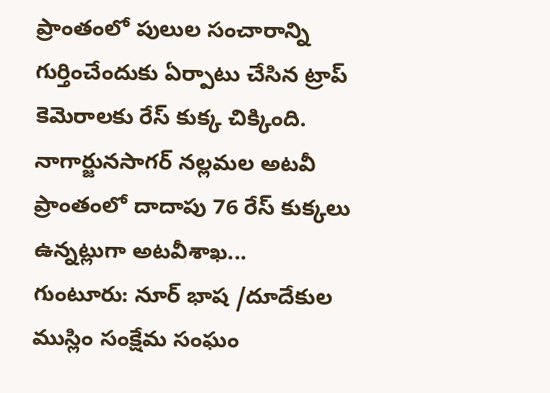ప్రాంతంలో పులుల సంచారాన్ని గుర్తించేందుకు ఏర్పాటు చేసిన ట్రాప్ కెమెరాలకు రేస్ కుక్క చిక్కింది. నాగార్జునసాగర్ నల్లమల అటవీ ప్రాంతంలో దాదాపు 76 రేస్ కుక్కలు ఉన్నట్లుగా అటవీశాఖ...
గుంటూరు: నూర్ భాష /దూదేకుల ముస్లిం సంక్షేమ సంఘం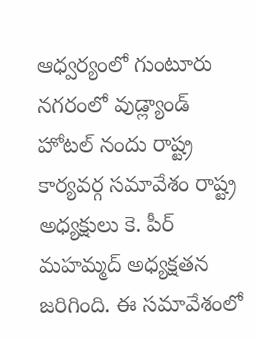ఆధ్వర్యంలో గుంటూరు నగరంలో వుడ్ల్యాండ్ హోటల్ నందు రాష్ట్ర కార్యవర్గ సమావేశం రాష్ట్ర అధ్యక్షులు కె. పీర్ మహమ్మద్ అధ్యక్షతన జరిగింది. ఈ సమావేశంలో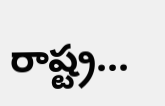రాష్ట్ర...